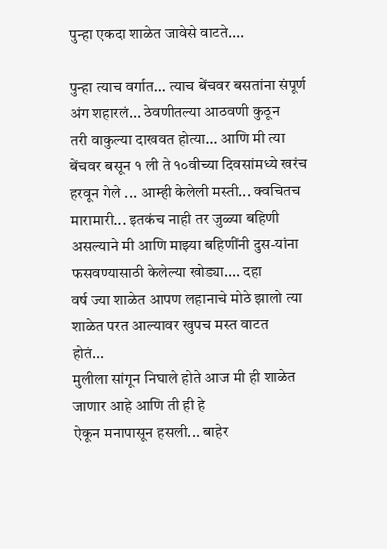पुन्हा एकदा शाळेत जावेसे वाटते....

पुन्हा त्याच वर्गात... त्याच बेंचवर बसतांना संपूर्ण अंग शहारलं... ठेवणीतल्या आठवणी कुठून
तरी वाकुल्या दाखवत होत्या... आणि मी त्या बेंचवर बसून १ ली ते १०वीच्या दिवसांमध्ये खरंच
हरवून गेले ... आम्ही केलेली मस्ती... क्वचितच मारामारी... इतकंच नाही तर जुळ्या बहिणी
असल्याने मी आणि माझ्या बहिणींनी दुस-यांना फसवण्यासाठी केलेल्या खोड्या.... दहा
वर्ष ज्या शाळेत आपण लहानाचे मोठे झालो त्या शाळेत परत आल्यावर खुपच मस्त वाटत
होतं...
मुलीला सांगून निघाले होते आज मी ही शाळेत जाणार आहे आणि ती ही हे
ऐकून मनापासून हसली... बाहेर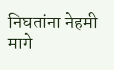निघतांना नेहमी मागे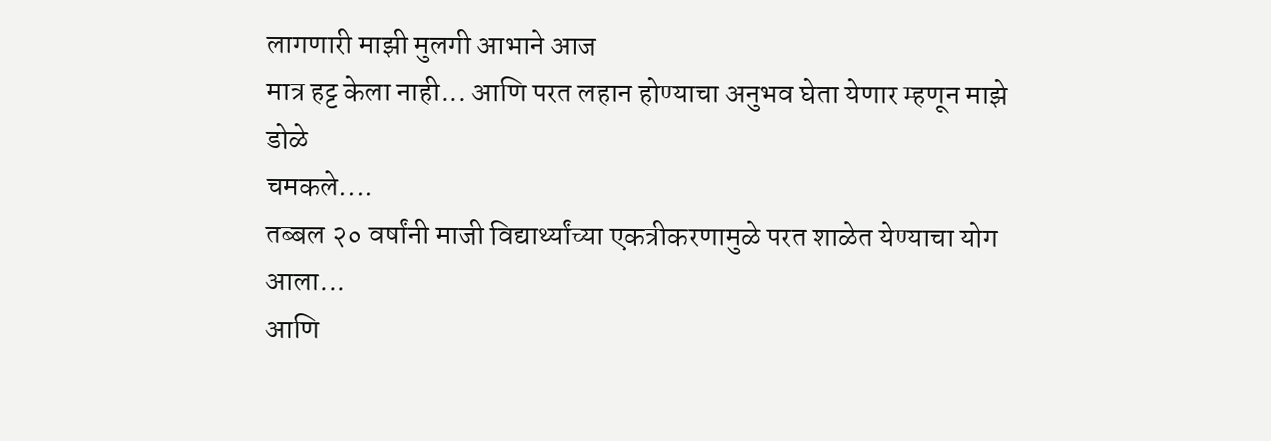लागणारी माझी मुलगी आभाने आज
मात्र हट्ट केला नाही... आणि परत लहान होण्याचा अनुभव घेता येणार म्हणून माझे डोळे
चमकले....
तब्बल २० वर्षांनी माजी विद्यार्थ्यांच्या एकत्रीकरणामुळे परत शाळेत येण्याचा योग आला...
आणि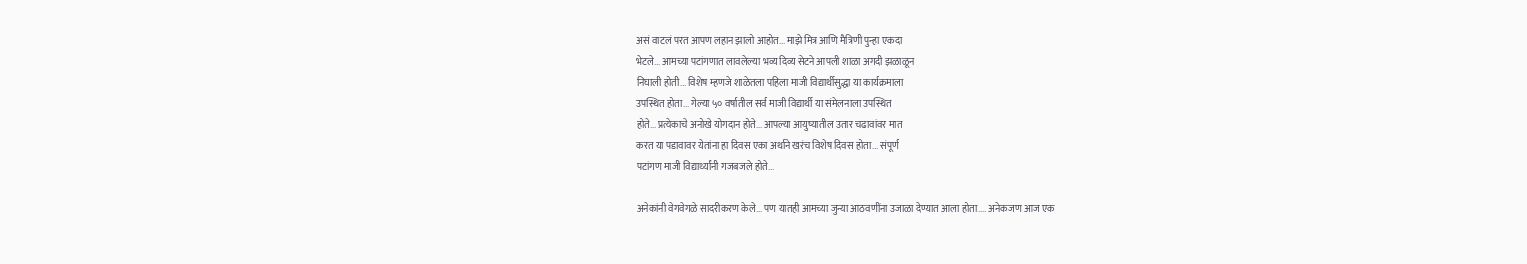असं वाटलं परत आपण लहान झालो आहोत... माझे मित्र आणि मैत्रिणी पुन्हा एकदा
भेटले... आमच्या पटांगणात लावलेल्या भव्य दिव्य सेटने आपली शाळा अगदी झळाळून
निघाली होती... विशेष म्हणजे शाळेतला पहिला माजी विद्यार्थीसुद्धा या कार्यक्रमाला
उपस्थित होता... गेल्या ५० वर्षातील सर्व माजी विद्यार्थी या संमेलनाला उपस्थित
होते... प्रत्येकाचे अनोखे योगदान होते... आपल्या आयुष्यातील उतार चढावांवर मात
करत या पडावावर येतांना हा दिवस एका अर्थाने खरंच विशेष दिवस होता... संपूर्ण
पटांगण माजी विद्यार्थ्यांनी गजबजले होते...

अनेकांनी वेगवेगळे सादरीकरण केले... पण यातही आमच्या जुन्या आठवणींना उजाळा देण्यात आला होता.... अनेकजण आज एक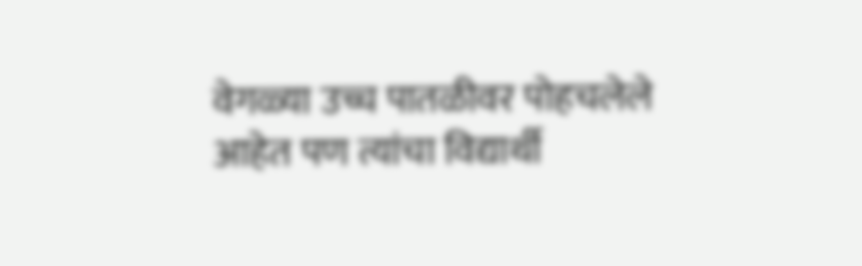वेगळ्या उच्च पातळीवर पोहचलेले आहेत पण त्यांचा विद्यार्थी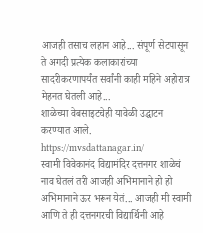आजही तसाच लहान आहे... संपूर्ण सेटपासून ते अगदी प्रत्येक कलाकारांच्या सादरीकरणापर्यंत सर्वांनी काही महिने अहोरात्र मेहनत घेतली आहे...
शाळेच्या वेबसाइटचेही यावेळी उद्घाटन करण्यात आले.
https://mvsdattanagar.in/
स्वामी विवेकानंद विद्यामंदिर दत्तनगर शाळेचं नाव घेतलं तरी आजही अभिमानाने हो हो अभिमानाने ऊर भरून येतं... आजही मी स्वामी आणि ते ही दत्तनगरची विद्यार्थिनी आहे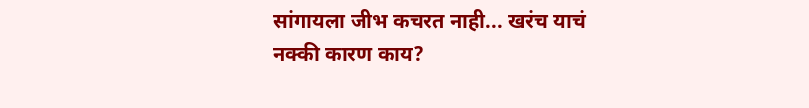सांगायला जीभ कचरत नाही... खरंच याचं नक्की कारण काय?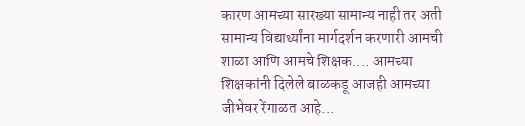कारण आमच्या सारख्या सामान्य नाही तर अती सामान्य विद्यार्थ्यांना मार्गदर्शन करणारी आमची शाळा आणि आमचे शिक्षक.... आमच्या शिक्षकांनी दिलेले बाळकडू आजही आमच्या जीभेवर रेंगाळत आहे...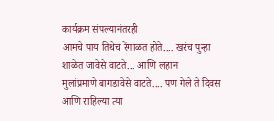कार्यक्रम संपल्यानंतरही
आमचे पाय तिथेच रेंगाळत होते.... खरंच पुन्हा शाळेत जावेसे वाटते... आणि लहान
मुलांप्रमाणे बागडावेसे वाटते.... पण गेले ते दिवस आणि राहिल्या त्या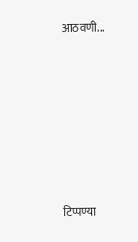आठवणी...













टिप्पण्या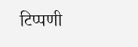टिप्पणी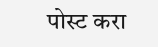पोस्ट करा